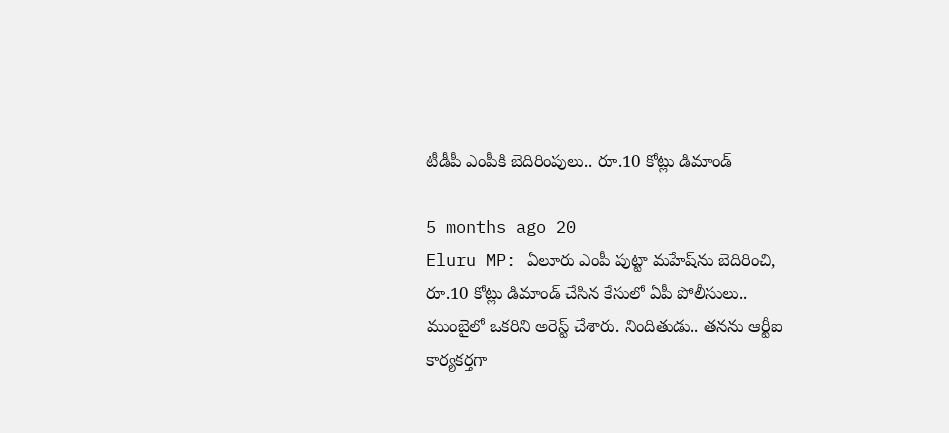టీడీపీ ఎంపీకి బెదిరింపులు.. రూ.10 కోట్లు డిమాండ్

5 months ago 20
Eluru MP: ఏలూరు ఎంపీ పుట్టా మహేష్‌ను బెదిరించి, రూ.10 కోట్లు డిమాండ్ చేసిన కేసులో ఏపీ పోలీసులు.. ముంబైలో ఒకరిని అరెస్ట్ చేశారు. నిందితుడు.. తనను ఆర్టీఐ కార్యకర్తగా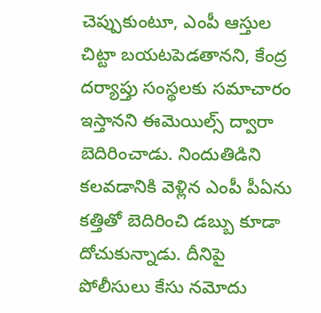చెప్పుకుంటూ, ఎంపీ ఆస్తుల చిట్టా బయటపెడతానని, కేంద్ర దర్యాప్తు సంస్థలకు సమాచారం ఇస్తానని ఈమెయిల్స్ ద్వారా బెదిరించాడు. నిందుతిడిని కలవడానికి వెళ్లిన ఎంపీ పీఏను కత్తితో బెదిరించి డబ్బు కూడా దోచుకున్నాడు. దీనిపై పోలీసులు కేసు నమోదు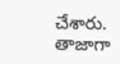చేశారు. తాజాగా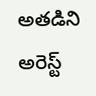అతడిని అరెస్ట్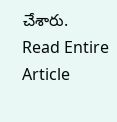చేశారు.
Read Entire Article